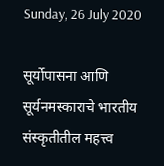Sunday, 26 July 2020

सूर्योपासना आणि सूर्यनमस्काराचे भारतीय संस्कृतीतील महत्त्व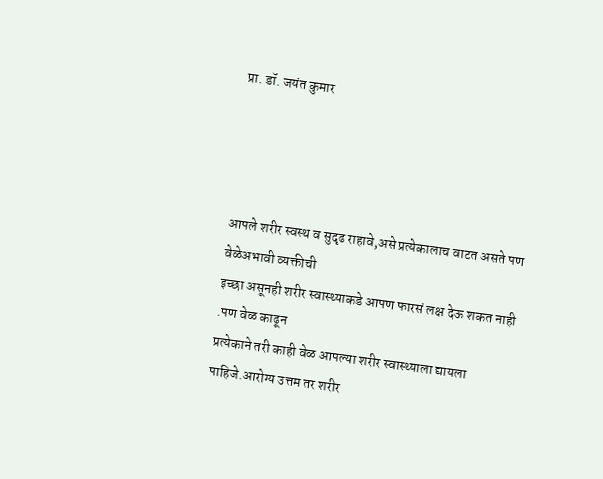प्रा. डॉ. जयंत कुमार




आपले शरीर स्वस्थ व सुदृढ राहावे,असे प्रत्येकालाच वाटत असते पण वेळेअभावी व्यक्तीची
इच्छा असूनही शरीर स्वास्थ्याकडे आपण फारसं लक्ष देऊ शकत नाही .पण वेळ काढून
प्रत्येकाने तरी काही वेळ आपल्या शरीर स्वास्थ्याला द्यायला पाहिजे.आरोग्य उत्तम तर शरीर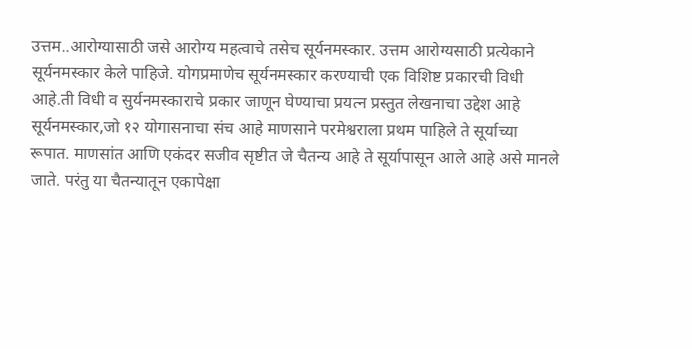उत्तम..आरोग्यासाठी जसे आरोग्य महत्वाचे तसेच सूर्यनमस्कार. उत्तम आरोग्यसाठी प्रत्येकाने
सूर्यनमस्कार केले पाहिजे. योगप्रमाणेच सूर्यनमस्कार करण्याची एक विशिष्ट प्रकारची विधी
आहे.ती विधी व सुर्यनमस्काराचे प्रकार जाणून घेण्याचा प्रयत्न प्रस्तुत लेखनाचा उद्देश आहे
सूर्यनमस्कार,जो १२ योगासनाचा संच आहे माणसाने परमेश्वराला प्रथम पाहिले ते सूर्याच्या
रूपात. माणसांत आणि एकंदर सजीव सृष्टीत जे चैतन्य आहे ते सूर्यापासून आले आहे असे मानले
जाते. परंतु या चैतन्यातून एकापेक्षा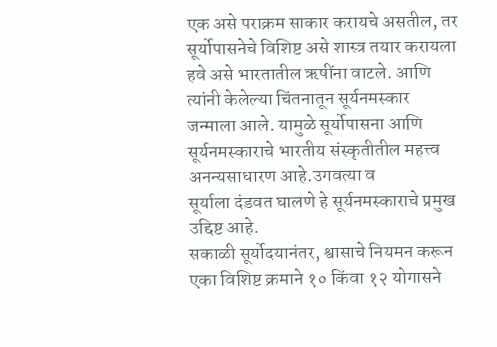एक असे पराक्रम साकार करायचे असतील, तर
सूर्योपासनेचे विशिष्ट असे शास्त्र तयार करायला हवे असे भारतातील ऋषींना वाटले. आणि
त्यांनी केलेल्या चिंतनातून सूर्यनमस्कार जन्माला आले. यामुळे सूर्योपासना आणि
सूर्यनमस्काराचे भारतीय संस्कृतीतील महत्त्व अनन्यसाधारण आहे.उगवत्या व
सूर्याला दंडवत घालणे हे सूर्यनमस्काराचे प्रमुख उद्दिष्ट आहे.
सकाळी सूर्योदयानंतर, श्वासाचे नियमन करून एका विशिष्ट क्रमाने १० किंवा १२ योगासने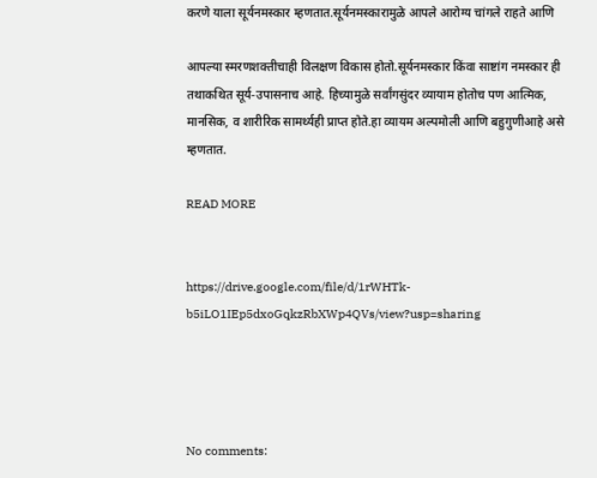करणे याला सूर्यनमस्कार म्हणतात.सूर्यनमस्कारामुळे आपले आरोग्य चांगले राहते आणि

आपल्या स्मरणशक्तीचाही विलक्षण विकास होतो.सूर्यनमस्कार किंवा साष्टांग नमस्कार ही
तथाकथित सूर्य-उपासनाच आहे. हिच्यामुळे सर्वांगसुंदर व्यायाम होतोच पण आत्मिक,
मानसिक, व शारीरिक सामर्थ्यही प्राप्त होते.हा व्यायम अल्पमोली आणि बहुगुणीआहे असे
म्हणतात.

READ MORE


https://drive.google.com/file/d/1rWHTk-b5iLO1IEp5dxoGqkzRbXWp4QVs/view?usp=sharing




No comments: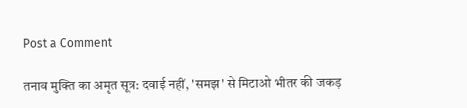Post a Comment

तनाव मुक्ति का अमृत सूत्र: दवाई नहीं, 'समझ' से मिटाओ भीतर की जकड़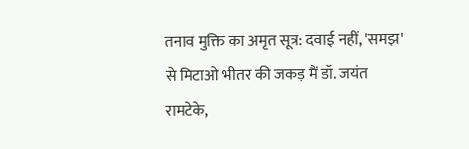तनाव मुक्ति का अमृत सूत्र: दवाई नहीं, 'समझ' से मिटाओ भीतर की जकड़ मैं डॉ. जयंत रामटेके,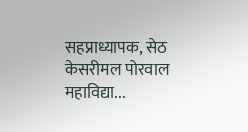सहप्राध्यापक, सेठ केसरीमल पोरवाल महाविद्या...